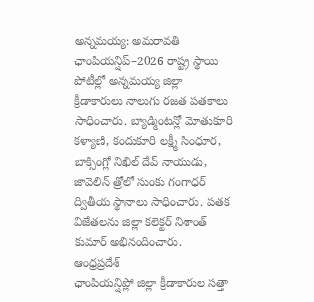అన్నమయ్య: అమరావతి ఛాంపియన్షిప్–2026 రాష్ట్ర స్థాయి పోటీల్లో అన్నమయ్య జిల్లా క్రీడాకారులు నాలుగు రజత పతకాలు సాధించారు. బ్యాడ్మింటన్లో మోతుకూరి కళ్యాణి, కందుకూరి లక్ష్మీ సింధూర, బాక్సింగ్లో నిఖిల్ దేవ్ నాయుడు, జావెలిన్ త్రోలో సుంకు గంగాధర్ ద్వితీయ స్థానాలు సాధించారు. పతక విజేతలను జిల్లా కలెక్టర్ నిశాంత్ కుమార్ అభినందించారు.
ఆంధ్రప్రదేశ్
ఛాంపియన్షిప్లో జిల్లా క్రీడాకారుల సత్తా